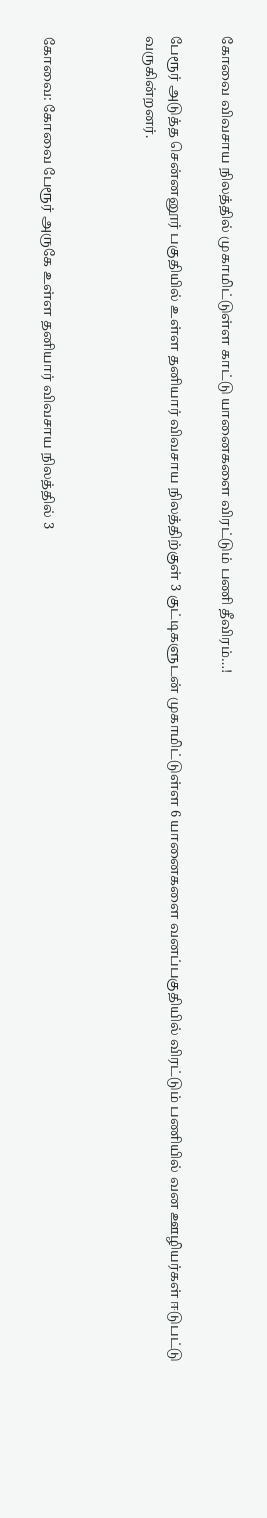கோவை விவசாய நிலத்தில் முகாமிட்டுள்ள காட்டு யானைகளை விரட்டும் பணி தீவிரம்…!

பேரூர் அடுத்த சென்னனூர் பகுதியில் உள்ள தனியார் விவசாய நிலத்திற்குள் 3 குட்டிகளுடன் முகாமிட்டுள்ள 6 யானைகளை வனப்பகுதியில் விரட்டும் பணியில் வன ஊழியர்கள் ஈடுபட்டு வருகின்றனர்.



கோவை: கோவை பேரூர் அருகே உள்ள தனியார் விவசாய நிலத்தில் 3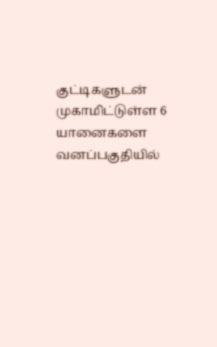குட்டிகளுடன் முகாமிட்டுள்ள 6 யானைகளை வனப்பகுதியில்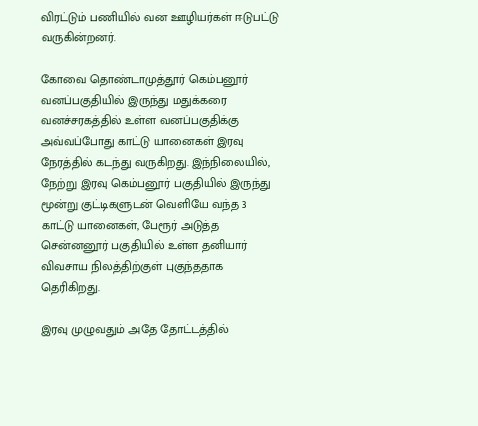விரட்டும் பணியில் வன ஊழியர்கள் ஈடுபட்டு வருகின்றனர்.

கோவை தொண்டாமுத்தூர் கெம்பனூர் வனப்பகுதியில் இருந்து மதுக்கரை வனச்சரகத்தில் உள்ள வனப்பகுதிக்கு அவ்வப்போது காட்டு யானைகள் இரவு நேரத்தில் கடந்து வருகிறது. இந்நிலையில், நேற்று இரவு கெம்பனூர் பகுதியில் இருந்து மூன்று குட்டிகளுடன் வெளியே வந்த 3 காட்டு யானைகள், பேரூர் அடுத்த சென்னனூர் பகுதியில் உள்ள தனியார் விவசாய நிலத்திற்குள் புகுந்ததாக தெரிகிறது.

இரவு முழுவதும் அதே தோட்டத்தில்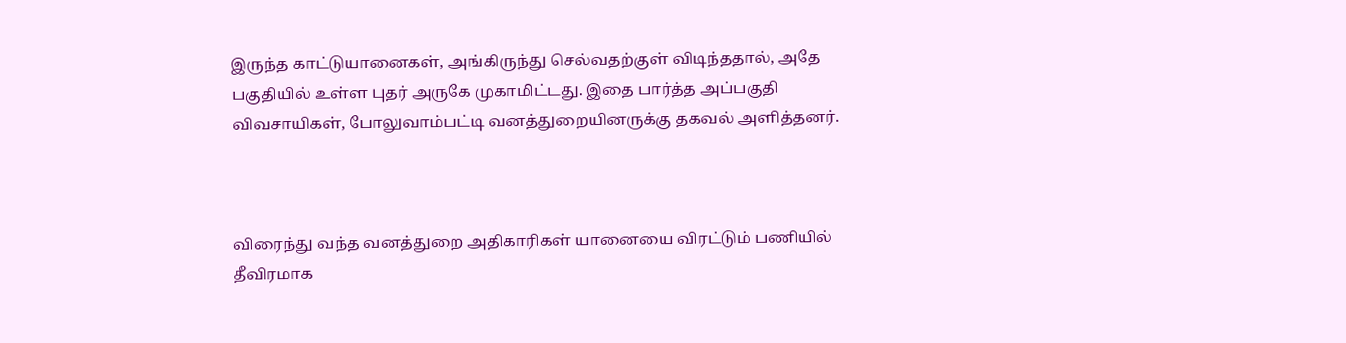இருந்த காட்டுயானைகள், அங்கிருந்து செல்வதற்குள் விடிந்ததால், அதே பகுதியில் உள்ள புதர் அருகே முகாமிட்டது. இதை பார்த்த அப்பகுதி விவசாயிகள், போலுவாம்பட்டி வனத்துறையினருக்கு தகவல் அளித்தனர்.



விரைந்து வந்த வனத்துறை அதிகாரிகள் யானையை விரட்டும் பணியில் தீவிரமாக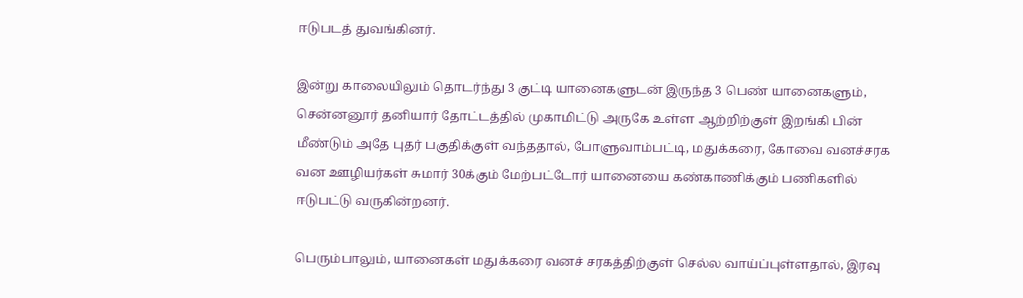ஈடுபடத் துவங்கினர்.

இன்று காலையிலும் தொடர்ந்து 3 குட்டி யானைகளுடன் இருந்த 3 பெண் யானைகளும், சென்னனூர் தனியார் தோட்டத்தில் முகாமிட்டு அருகே உள்ள ஆற்றிற்குள் இறங்கி பின் மீண்டும் அதே புதர் பகுதிக்குள் வந்ததால், போளுவாம்பட்டி, மதுக்கரை, கோவை வனச்சரக வன ஊழியர்கள் சுமார் 30க்கும் மேற்பட்டோர் யானையை கண்காணிக்கும் பணிகளில் ஈடுபட்டு வருகின்றனர்.

பெரும்பாலும், யானைகள் மதுக்கரை வனச் சரகத்திற்குள் செல்ல வாய்ப்புள்ளதால், இரவு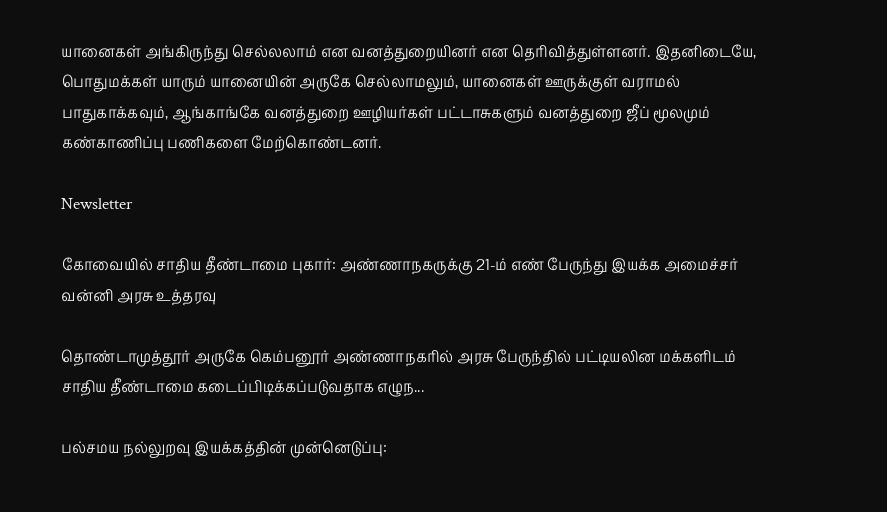யானைகள் அங்கிருந்து செல்லலாம் என வனத்துறையினர் என தெரிவித்துள்ளனர். இதனிடையே, பொதுமக்கள் யாரும் யானையின் அருகே செல்லாமலும், யானைகள் ஊருக்குள் வராமல் பாதுகாக்கவும், ஆங்காங்கே வனத்துறை ஊழியர்கள் பட்டாசுகளும் வனத்துறை ஜீப் மூலமும் கண்காணிப்பு பணிகளை மேற்கொண்டனர்.

Newsletter

கோவையில் சாதிய தீண்டாமை புகார்: அண்ணாநகருக்கு 21-ம் எண் பேருந்து இயக்க அமைச்சர் வன்னி அரசு உத்தரவு

தொண்டாமுத்தூர் அருகே கெம்பனூர் அண்ணாநகரில் அரசு பேருந்தில் பட்டியலின மக்களிடம் சாதிய தீண்டாமை கடைப்பிடிக்கப்படுவதாக எழுந...

பல்சமய நல்லுறவு இயக்கத்தின் முன்னெடுப்பு: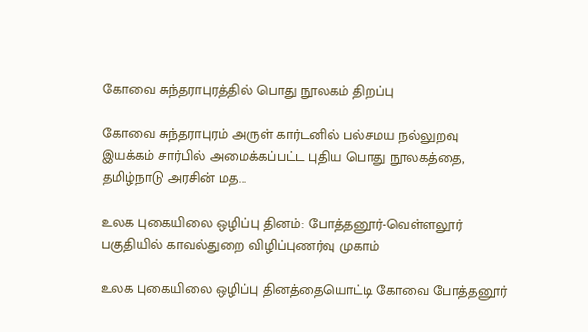கோவை சுந்தராபுரத்தில் பொது நூலகம் திறப்பு

கோவை சுந்தராபுரம் அருள் கார்டனில் பல்சமய நல்லுறவு இயக்கம் சார்பில் அமைக்கப்பட்ட புதிய பொது நூலகத்தை, தமிழ்நாடு அரசின் மத...

உலக புகையிலை ஒழிப்பு தினம்: போத்தனூர்-வெள்ளலூர் பகுதியில் காவல்துறை விழிப்புணர்வு முகாம்

உலக புகையிலை ஒழிப்பு தினத்தையொட்டி கோவை போத்தனூர்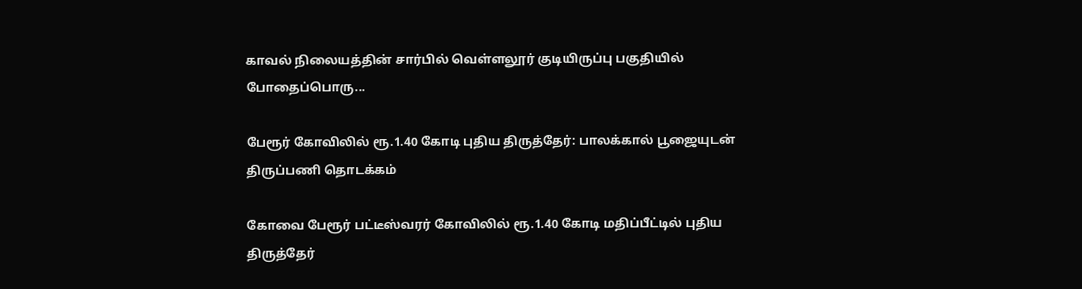காவல் நிலையத்தின் சார்பில் வெள்ளலூர் குடியிருப்பு பகுதியில் போதைப்பொரு...

பேரூர் கோவிலில் ரூ.1.40 கோடி புதிய திருத்தேர்: பாலக்கால் பூஜையுடன் திருப்பணி தொடக்கம்

கோவை பேரூர் பட்டீஸ்வரர் கோவிலில் ரூ.1.40 கோடி மதிப்பீட்டில் புதிய திருத்தேர்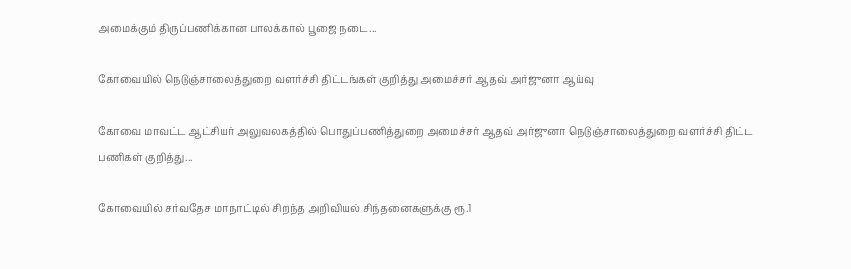அமைக்கும் திருப்பணிக்கான பாலக்கால் பூஜை நடை...

கோவையில் நெடுஞ்சாலைத்துறை வளர்ச்சி திட்டங்கள் குறித்து அமைச்சர் ஆதவ் அர்ஜுனா ஆய்வு

கோவை மாவட்ட ஆட்சியர் அலுவலகத்தில் பொதுப்பணித்துறை அமைச்சர் ஆதவ் அர்ஜுனா நெடுஞ்சாலைத்துறை வளர்ச்சி திட்ட பணிகள் குறித்து...

கோவையில் சர்வதேச மாநாட்டில் சிறந்த அறிவியல் சிந்தனைகளுக்கு ரூ.1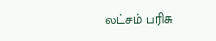லட்சம் பரிசு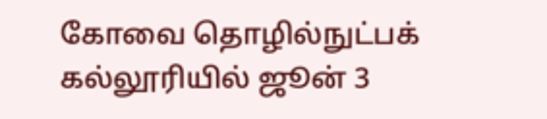கோவை தொழில்நுட்பக் கல்லூரியில் ஜூன் 3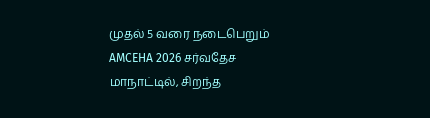முதல் 5 வரை நடைபெறும் AMCEHA 2026 சர்வதேச மாநாட்டில், சிறந்த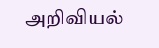அறிவியல்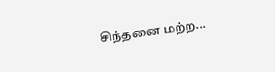சிந்தனை மற்ற...